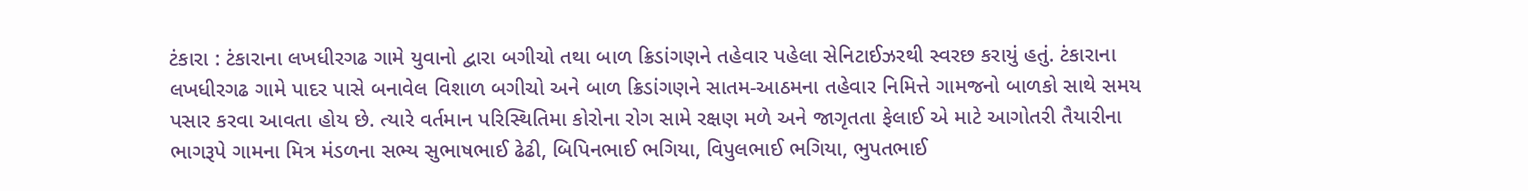ટંકારા : ટંકારાના લખધીરગઢ ગામે યુવાનો દ્વારા બગીચો તથા બાળ ક્રિડાંગણને તહેવાર પહેલા સેનિટાઈઝરથી સ્વરછ કરાયું હતું. ટંકારાના લખધીરગઢ ગામે પાદર પાસે બનાવેલ વિશાળ બગીચો અને બાળ ક્રિડાંગણને સાતમ-આઠમના તહેવાર નિમિત્તે ગામજનો બાળકો સાથે સમય પસાર કરવા આવતા હોય છે. ત્યારે વર્તમાન પરિસ્થિતિમા કોરોના રોગ સામે રક્ષણ મળે અને જાગૃતતા ફેલાઈ એ માટે આગોતરી તૈયારીના ભાગરૂપે ગામના મિત્ર મંડળના સભ્ય સુભાષભાઈ ઢેઢી, બિપિનભાઈ ભગિયા, વિપુલભાઈ ભગિયા, ભુપતભાઈ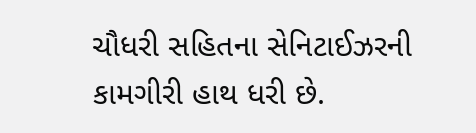ચૌધરી સહિતના સેનિટાઈઝરની કામગીરી હાથ ધરી છે.